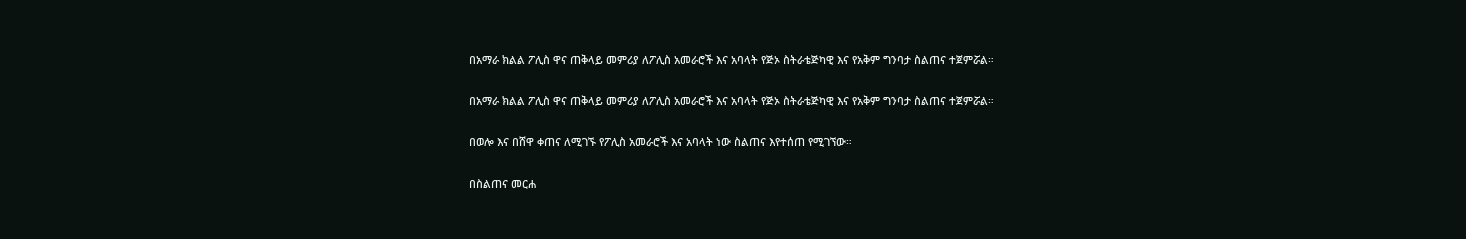በአማራ ክልል ፖሊስ ዋና ጠቅላይ መምሪያ ለፖሊስ አመራሮች እና አባላት የጅኦ ስትራቴጅካዊ እና የአቅም ግንባታ ስልጠና ተጀምሯል።

በአማራ ክልል ፖሊስ ዋና ጠቅላይ መምሪያ ለፖሊስ አመራሮች እና አባላት የጅኦ ስትራቴጅካዊ እና የአቅም ግንባታ ስልጠና ተጀምሯል።

በወሎ እና በሸዋ ቀጠና ለሚገኙ የፖሊስ አመራሮች እና አባላት ነው ስልጠና እየተሰጠ የሚገኘው።

በስልጠና መርሐ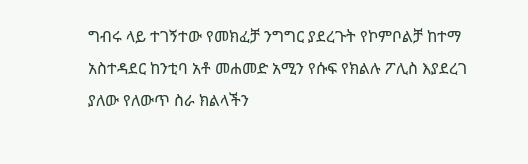ግብሩ ላይ ተገኝተው የመክፈቻ ንግግር ያደረጉት የኮምቦልቻ ከተማ አስተዳደር ከንቲባ አቶ መሐመድ አሚን የሱፍ የክልሉ ፖሊስ እያደረገ ያለው የለውጥ ስራ ክልላችን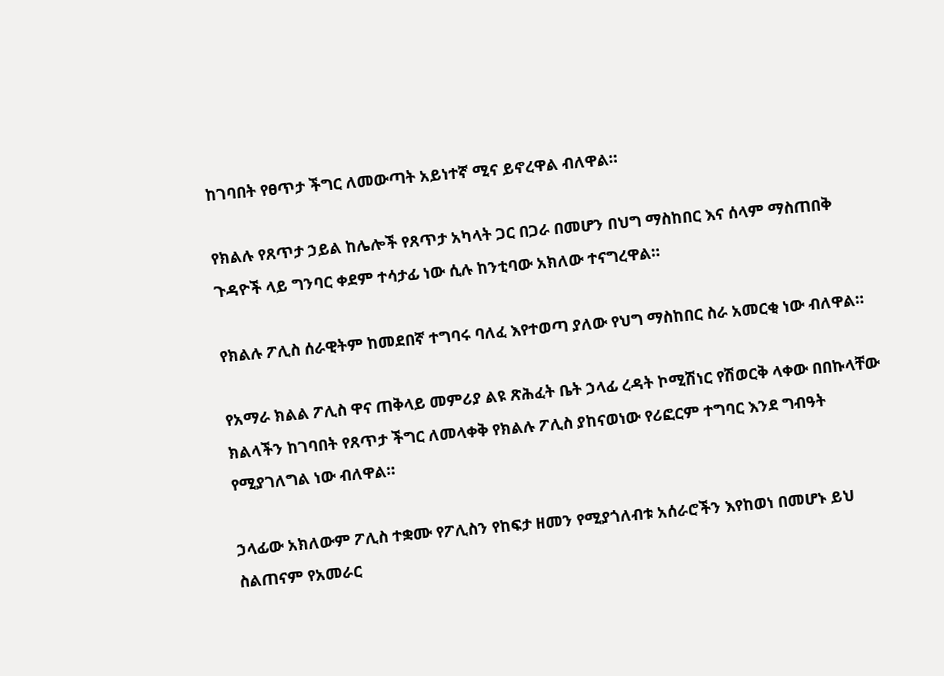ከገባበት የፀጥታ ችግር ለመውጣት አይነተኛ ሚና ይኖረዋል ብለዋል።

የክልሉ የጸጥታ ኃይል ከሌሎች የጸጥታ አካላት ጋር በጋራ በመሆን በህግ ማስከበር እና ሰላም ማስጠበቅ ጉዳዮች ላይ ግንባር ቀደም ተሳታፊ ነው ሲሉ ከንቲባው አክለው ተናግረዋል።

የክልሉ ፖሊስ ሰራዊትም ከመደበኛ ተግባሩ ባለፈ እየተወጣ ያለው የህግ ማስከበር ስራ አመርቂ ነው ብለዋል።

የአማራ ክልል ፖሊስ ዋና ጠቅላይ መምሪያ ልዩ ጽሕፈት ቤት ኃላፊ ረዳት ኮሚሽነር የሽወርቅ ላቀው በበኩላቸው ክልላችን ከገባበት የጸጥታ ችግር ለመላቀቅ የክልሉ ፖሊስ ያከናወነው የሪፎርም ተግባር እንደ ግብዓት የሚያገለግል ነው ብለዋል።

ኃላፊው አክለውም ፖሊስ ተቋሙ የፖሊስን የከፍታ ዘመን የሚያጎለብቱ አሰራሮችን እየከወነ በመሆኑ ይህ ስልጠናም የአመራር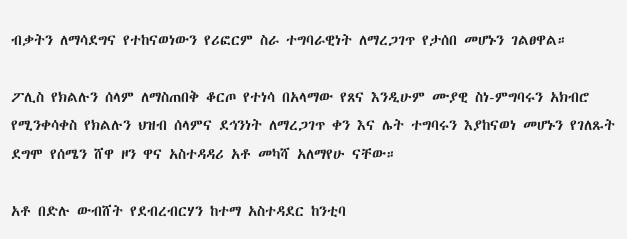ብቃትን ለማሳደግና የተከናወነውን የሪፎርም ስራ ተግባራዊነት ለማረጋገጥ የታሰበ መሆኑን ገልፀዋል።

ፖሊስ የክልሉን ሰላም ለማስጠበቅ ቆርጦ የተነሳ በአላማው የጸና እንዲሁም ሙያዊ ስነ-ምግባሩን አክብሮ የሚንቀሳቀስ የክልሉን ህዝብ ሰላምና ደኅንነት ለማረጋገጥ ቀን እና ሌት ተግባሩን እያከናወነ መሆኑን የገለጹት ደግሞ የሰሜን ሸዋ ዞን ዋና አስተዳዳሪ አቶ መካሻ አለማየሁ ናቸው።

አቶ በድሉ ውብሸት የደብረብርሃን ከተማ አስተዳደር ከንቲባ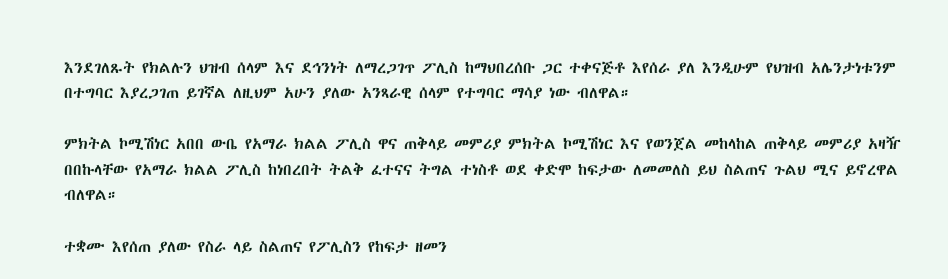እንደገለጹት የክልሉን ህዝብ ሰላም እና ደኅንነት ለማረጋገጥ ፖሊስ ከማህበረሰቡ ጋር ተቀናጅቶ እየሰራ ያለ እንዲሁም የህዝብ አሌንታነቱንም በተግባር እያረጋገጠ ይገኛል ለዚህም አሁን ያለው አንጻራዊ ሰላም የተግባር ማሳያ ነው ብለዋል።

ምክትል ኮሚሽነር አበበ ውቤ የአማራ ክልል ፖሊስ ዋና ጠቅላይ መምሪያ ምክትል ኮሚሽነር እና የወንጀል መከላከል ጠቅላይ መምሪያ አዛዥ በበኩላቸው የአማራ ክልል ፖሊስ ከነበረበት ትልቅ ፈተናና ትግል ተነስቶ ወደ ቀድሞ ከፍታው ለመመለስ ይህ ስልጠና ጉልህ ሚና ይኖረዋል ብለዋል።

ተቋሙ እየሰጠ ያለው የስራ ላይ ስልጠና የፖሊስን የከፍታ ዘመን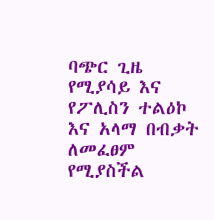ባጭር ጊዜ የሚያሳይ እና የፖሊስን ተልዕኮ እና አላማ በብቃት ለመፈፀም የሚያስችል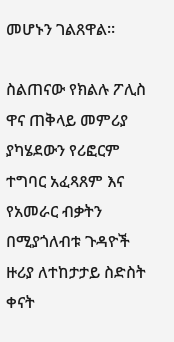መሆኑን ገልጸዋል።

ስልጠናው የክልሉ ፖሊስ ዋና ጠቅላይ መምሪያ ያካሄደውን የሪፎርም ተግባር አፈጻጸም እና የአመራር ብቃትን በሚያጎለብቱ ጉዳዮች ዙሪያ ለተከታታይ ስድስት ቀናት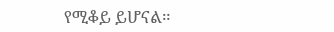የሚቆይ ይሆናል።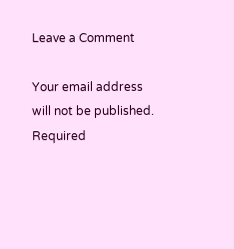Leave a Comment

Your email address will not be published. Required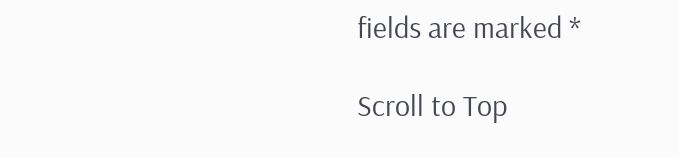fields are marked *

Scroll to Top